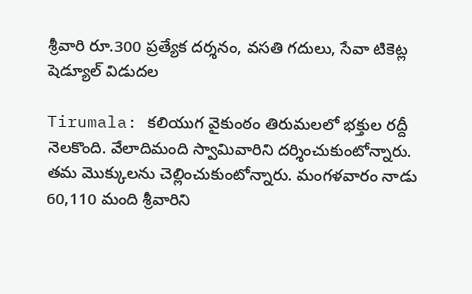శ్రీవారి రూ.300 ప్రత్యేక దర్శనం, వసతి గదులు, సేవా టికెట్ల షెడ్యూల్ విడుదల

Tirumala: కలియుగ వైకుంఠం తిరుమలలో భక్తుల రద్దీ నెలకొంది. వేలాదిమంది స్వామివారిని దర్శించుకుంటోన్నారు. తమ మొక్కులను చెల్లించుకుంటోన్నారు. మంగళవారం నాడు 60,110 మంది శ్రీవారిని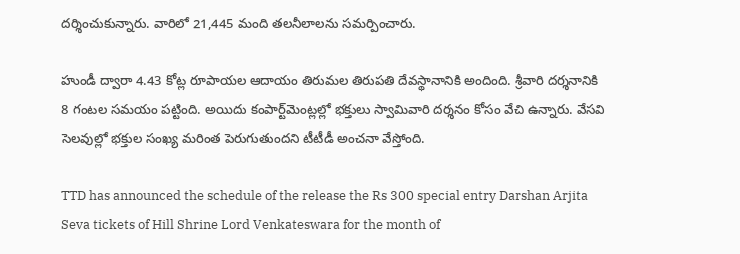దర్శించుకున్నారు. వారిలో 21,445 మంది తలనీలాలను సమర్పించారు.

హుండీ ద్వారా 4.43 కోట్ల రూపాయల ఆదాయం తిరుమల తిరుపతి దేవస్థానానికి అందింది. శ్రీవారి దర్శనానికి 8 గంటల సమయం పట్టింది. అయిదు కంపార్ట్‌మెంట్లల్లో భక్తులు స్వామివారి దర్శనం కోసం వేచి ఉన్నారు. వేసవి సెలవుల్లో భక్తుల సంఖ్య మరింత పెరుగుతుందని టీటీడీ అంచనా వేస్తోంది.

TTD has announced the schedule of the release the Rs 300 special entry Darshan Arjita Seva tickets of Hill Shrine Lord Venkateswara for the month of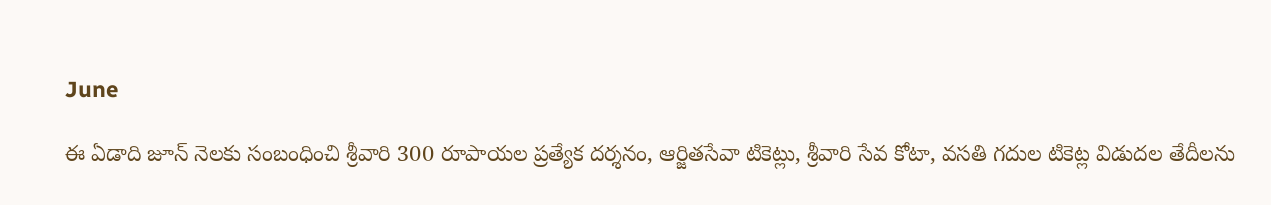June

ఈ ఏడాది జూన్ నెల‌కు సంబంధించి శ్రీవారి 300 రూపాయల ప్రత్యేక దర్శనం, ఆర్జిత‌సేవా టికెట్లు, శ్రీ‌వారి సేవ కోటా, వసతి గదుల టికెట్ల విడుదల తేదీలను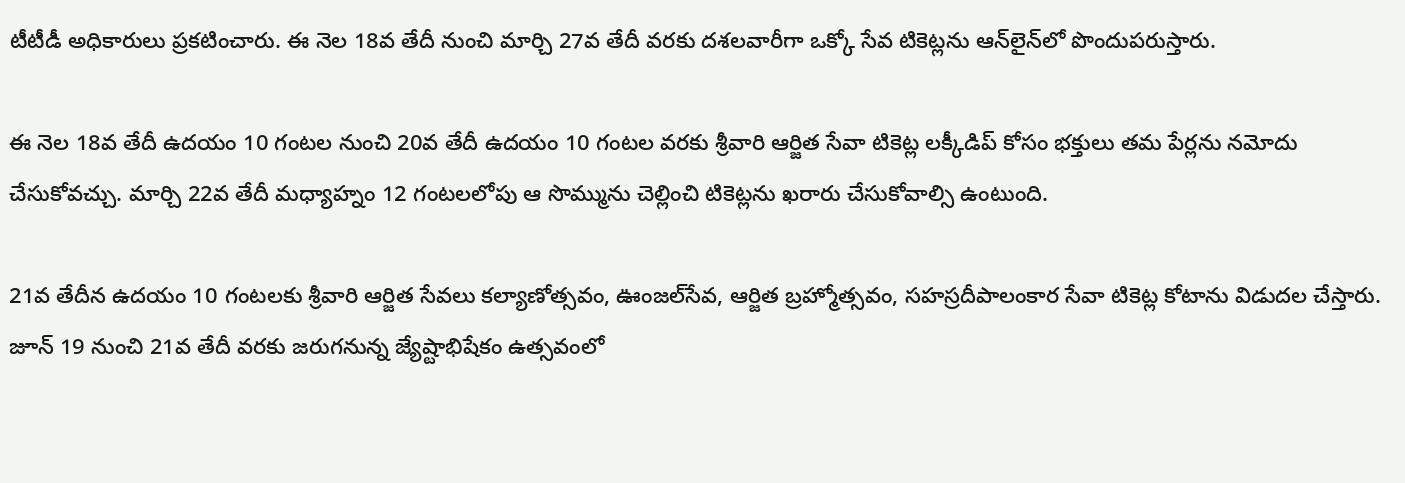టీటీడీ అధికారులు ప్రకటించారు. ఈ నెల 18వ తేదీ నుంచి మార్చి 27వ తేదీ వరకు దశలవారీగా ఒక్కో సేవ టికెట్లను ఆన్‌లైన్‌లో పొందుపరుస్తారు.

ఈ నెల 18వ తేదీ ఉద‌యం 10 గంటల నుంచి 20వ తేదీ ఉద‌యం 10 గంట‌ల వ‌ర‌కు శ్రీ‌వారి ఆర్జిత సేవా టికెట్ల‌ ల‌క్కీడిప్ కోసం భక్తులు తమ పేర్లను న‌మోదు చేసుకోవ‌చ్చు. మార్చి 22వ తేదీ మధ్యాహ్నం 12 గంటలలోపు ఆ సొమ్మును చెల్లించి టికెట్లను ఖరారు చేసుకోవాల్సి ఉంటుంది.

21వ తేదీన ఉద‌యం 10 గంట‌లకు శ్రీవారి ఆర్జిత సేవలు క‌ల్యాణోత్స‌వం, ఊంజ‌ల్‌సేవ‌, ఆర్జిత బ్ర‌హ్మోత్స‌వం, స‌హ‌స్ర‌దీపాలంకార సేవా టికెట్ల కోటాను విడుద‌ల చేస్తారు. జూన్ 19 నుంచి 21వ తేదీ వరకు జరుగనున్న జ్యేష్టాభిషేకం ఉత్సవంలో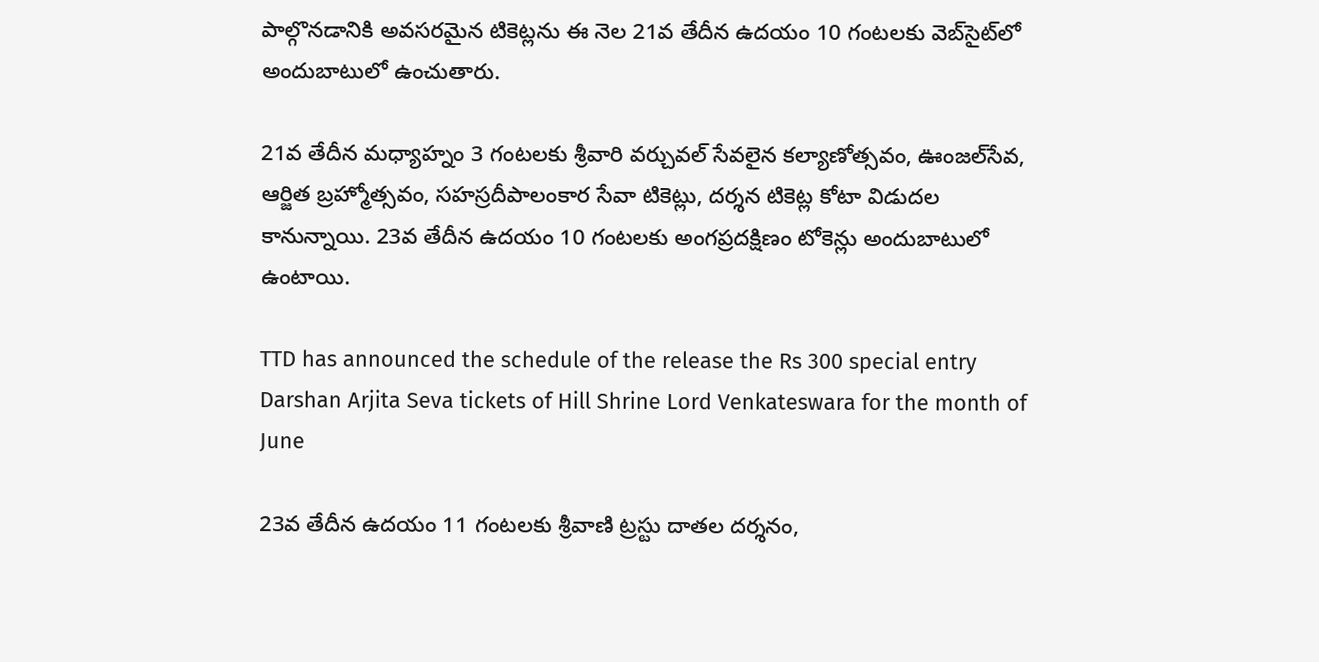పాల్గొనడానికి అవసరమైన టికెట్లను ఈ నెల 21వ తేదీన ఉదయం 10 గంటలకు వెబ్‌సైట్‌లో అందుబాటులో ఉంచుతారు.

21వ తేదీన మ‌ధ్యాహ్నం 3 గంట‌ల‌కు శ్రీ‌వారి వ‌ర్చువ‌ల్ సేవ‌లైన క‌ల్యాణోత్స‌వం, ఊంజ‌ల్‌సేవ‌, ఆర్జిత బ్ర‌హ్మోత్స‌వం, స‌హ‌స్ర‌దీపాలంకార సేవా టికెట్లు, ద‌ర్శ‌న టికెట్ల‌ కోటా విడుద‌ల కానున్నాయి. 23వ తేదీన‌ ఉద‌యం 10 గంట‌లకు అంగ‌ప్ర‌ద‌క్షిణం టోకెన్లు అందుబాటులో ఉంటాయి.

TTD has announced the schedule of the release the Rs 300 special entry Darshan Arjita Seva tickets of Hill Shrine Lord Venkateswara for the month of June

23వ తేదీన ఉద‌యం 11 గంట‌లకు శ్రీ‌వాణి ట్ర‌స్టు దాత‌ల ద‌ర్శ‌నం,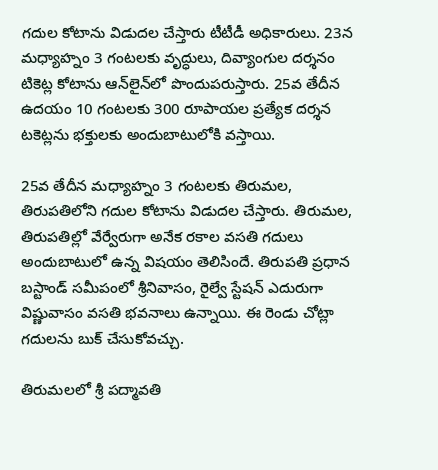గ‌దుల కోటాను విడుద‌ల చేస్తారు టీటీడీ అధికారులు. 23న మ‌ధ్యాహ్నం 3 గంట‌లకు వృద్ధులు, దివ్యాంగుల ద‌ర్శ‌న‌ం టికెట్ల కోటాను ఆన్‌లైన్‌లో పొందుపరుస్తారు. 25వ తేదీన ఉద‌యం 10 గంట‌లకు 300 రూపాయల ప్ర‌త్యేక ద‌ర్శ‌న ట‌కెట్ల‌ను భ‌క్తుల‌కు అందుబాటులోకి వస్తాయి.

25వ తేదీన మ‌ధ్యాహ్నం 3 గంట‌లకు తిరుమ‌ల‌, తిరుప‌తిలోని గ‌దుల కోటాను విడుద‌ల చేస్తారు. తిరుమల, తిరుపతిల్లో వేర్వేరుగా అనేక రకాల వసతి గదులు అందుబాటులో ఉన్న విషయం తెలిసిందే. తిరుపతి ప్రధాన బస్టాండ్ సమీపంలో శ్రీనివాసం, రైల్వే స్టేషన్ ఎదురుగా విష్ణువాసం వసతి భవనాలు ఉన్నాయి. ఈ రెండు చోట్లా గదులను బుక్ చేసుకోవచ్చు.

తిరుమలలో శ్రీ పద్మావతి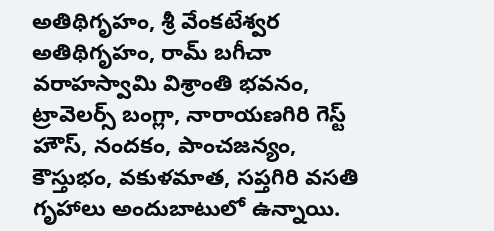అతిథిగృహం, శ్రీ వేంకటేశ్వర అతిథిగృహం, రామ్ బగీచా వరాహస్వామి విశ్రాంతి భవనం, ట్రావెలర్స్ బంగ్లా, నారాయణగిరి గెస్ట్ హౌస్, నందకం, పాంచజన్యం, కౌస్తుభం, వకుళమాత, సప్తగిరి వసతి గృహాలు అందుబాటులో ఉన్నాయి.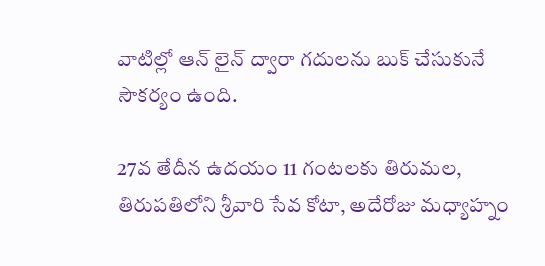వాటిల్లో ఆన్ లైన్ ద్వారా గదులను బుక్ చేసుకునే సౌకర్యం ఉంది.

27వ తేదీన ఉద‌యం 11 గంట‌లకు తిరుమ‌ల‌, తిరుప‌తిలోని శ్రీ‌వారి సేవ కోటా, అదేరోజు మ‌ధ్యాహ్నం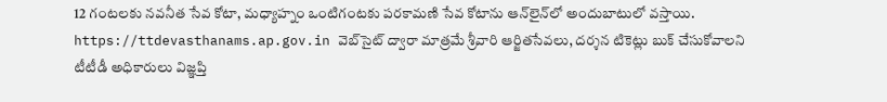12 గంట‌ల‌కు న‌వ‌నీత సేవ కోటా, మ‌ధ్యాహ్నం ఒంటిగంట‌కు ప‌ర‌కామ‌ణి సేవ కోటాను ఆన్‌లైన్‌లో అందుబాటులో వస్తాయి. https://ttdevasthanams.ap.gov.in వెబ్‌సైట్ ద్వారా మాత్రమే శ్రీ‌వారి ఆర్జిత‌సేవ‌లు, ద‌ర్శ‌న టికెట్లు బుక్ చేసుకోవాల‌ని టీటీడీ అధికారులు విజ్ఞప్తి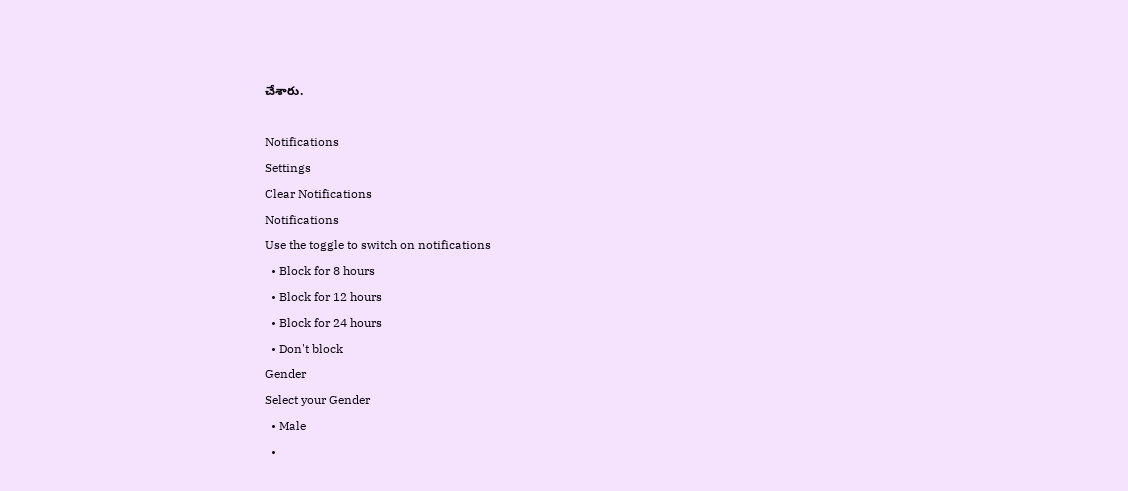చేశారు.

Notifications
Settings
Clear Notifications
Notifications
Use the toggle to switch on notifications
  • Block for 8 hours
  • Block for 12 hours
  • Block for 24 hours
  • Don't block
Gender
Select your Gender
  • Male
  •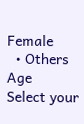Female
  • Others
Age
Select your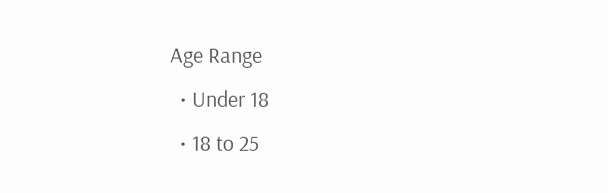Age Range
  • Under 18
  • 18 to 25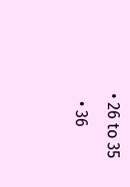• 26 to 35
  • 36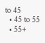to 45
  • 45 to 55
  • 55+